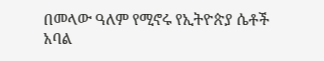በመላው ዓለም የሚኖሩ የኢትዮጵያ ሴቶች አባል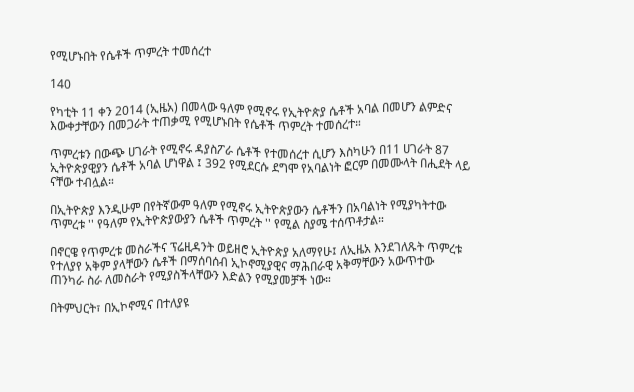የሚሆኑበት የሴቶች ጥምረት ተመሰረተ

140

የካቲት 11 ቀን 2014 (ኢዜአ) በመላው ዓለም የሚኖሩ የኢትዮጵያ ሴቶች አባል በመሆን ልምድና እውቀታቸውን በመጋራት ተጠቃሚ የሚሆኑበት የሴቶች ጥምረት ተመሰረተ።

ጥምረቱን በውጭ ሀገራት የሚኖሩ ዳያስፖራ ሴቶች የተመሰረተ ሲሆን እስካሁን በ11 ሀገራት 87 ኢትዮጵያዊያን ሴቶች አባል ሆነዋል ፤ 392 የሚደርሱ ደግሞ የአባልነት ፎርም በመሙላት በሒደት ላይ ናቸው ተብሏል።

በኢትዮጵያ እንዲሁም በየትኛውም ዓለም የሚኖሩ ኢትዮጵያውን ሴቶችን በአባልነት የሚያካትተው ጥምረቱ '' የዓለም የኢትዮጵያውያን ሴቶች ጥምረት '' የሚል ስያሜ ተሰጥቶታል።

በኖርዌ የጥምረቱ መስራችና ፕሬዚዳንት ወይዘሮ ኢትዮጵያ አለማየሁ፤ ለኢዜአ እንደገለጹት ጥምረቱ የተለያየ አቅም ያላቸውን ሴቶች በማሰባሰብ ኢኮኖሚያዊና ማሕበራዊ አቅማቸውን አውጥተው ጠንካራ ስራ ለመስራት የሚያስችላቸውን እድልን የሚያመቻች ነው።

በትምህርት፣ በኢኮኖሚና በተለያዩ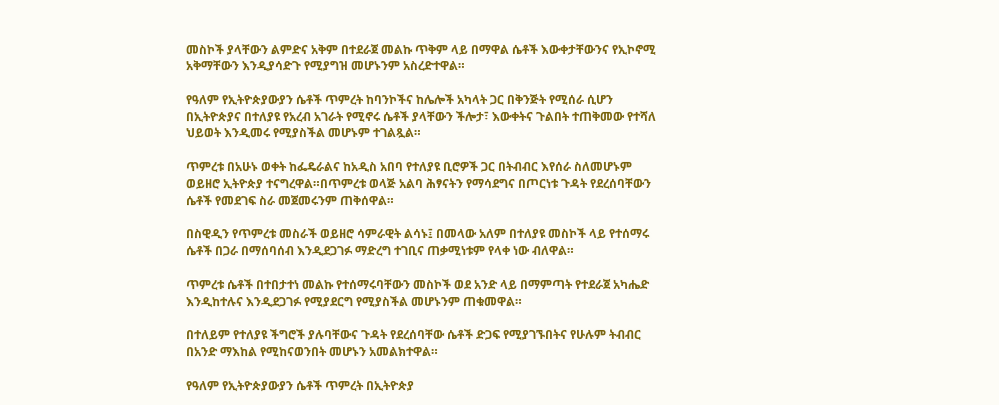መስኮች ያላቸውን ልምድና አቅም በተደራጀ መልኩ ጥቅም ላይ በማዋል ሴቶች እውቀታቸውንና የኢኮኖሚ አቅማቸውን እንዲያሳድጉ የሚያግዝ መሆኑንም አስረድተዋል።

የዓለም የኢትዮጵያውያን ሴቶች ጥምረት ከባንኮችና ከሌሎች አካላት ጋር በቅንጅት የሚሰራ ሲሆን በኢትዮጵያና በተለያዩ የአረብ አገራት የሚኖሩ ሴቶች ያላቸውን ችሎታ፣ እውቀትና ጉልበት ተጠቅመው የተሻለ ህይወት እንዲመሩ የሚያስችል መሆኑም ተገልጿል።

ጥምረቱ በአሁኑ ወቀት ከፌዴራልና ከአዲስ አበባ የተለያዩ ቢሮዎች ጋር በትብብር እየሰራ ስለመሆኑም ወይዘሮ ኢትዮጵያ ተናግረዋል።በጥምረቱ ወላጅ አልባ ሕፃናትን የማሳደግና በጦርነቱ ጉዳት የደረሰባቸውን ሴቶች የመደገፍ ስራ መጀመሩንም ጠቅሰዋል።

በስዊዲን የጥምረቱ መስራች ወይዘሮ ሳምራዊት ልሳኑ፤ በመላው አለም በተለያዩ መስኮች ላይ የተሰማሩ ሴቶች በጋራ በማሰባሰብ እንዲደጋገፉ ማድረግ ተገቢና ጠቃሚነቱም የላቀ ነው ብለዋል።

ጥምረቱ ሴቶች በተበታተነ መልኩ የተሰማሩባቸውን መስኮች ወደ አንድ ላይ በማምጣት የተደራጀ አካሔድ እንዲከተሉና እንዲደጋገፉ የሚያደርግ የሚያስችል መሆኑንም ጠቁመዋል።

በተለይም የተለያዩ ችግሮች ያሉባቸውና ጉዳት የደረሰባቸው ሴቶች ድጋፍ የሚያገኙበትና የሁሉም ትብብር በአንድ ማእከል የሚከናወንበት መሆኑን አመልክተዋል።

የዓለም የኢትዮጵያውያን ሴቶች ጥምረት በኢትዮጵያ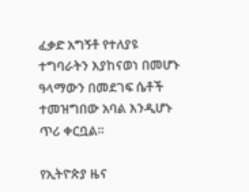ፈቃድ አግኝቶ የተለያዩ ተግባራትን እያከናወነ በመሆኑ ዓላማውን በመደገፍ ሴቶች ተመዝግበው አባል እንዲሆኑ ጥሪ ቀርቧል።

የኢትዮጵያ ዜና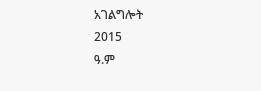አገልግሎት
2015
ዓ.ም